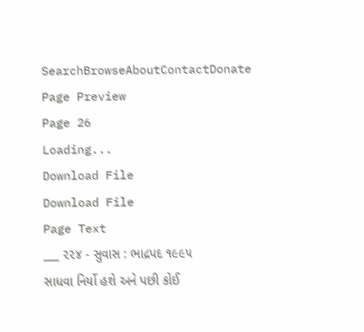SearchBrowseAboutContactDonate
Page Preview
Page 26
Loading...
Download File
Download File
Page Text
___ ૨૨૪ - સુવાસ : ભાદ્રપદ ૧૯૯૫ સાધવા નિર્યો હશે અને પછી કોઈ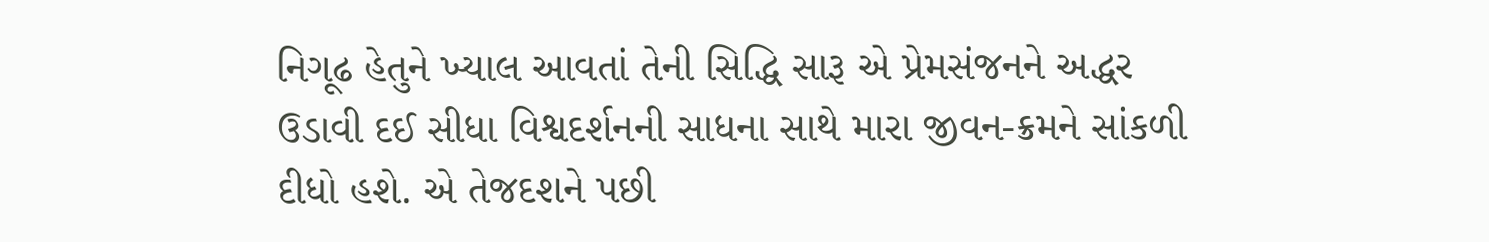નિગૂઢ હેતુને ખ્યાલ આવતાં તેની સિદ્ધિ સારૂ એ પ્રેમસંજનને અદ્ધર ઉડાવી દઈ સીધા વિશ્વદર્શનની સાધના સાથે મારા જીવન-ક્રમને સાંકળી દીધો હશે. એ તેજદશને પછી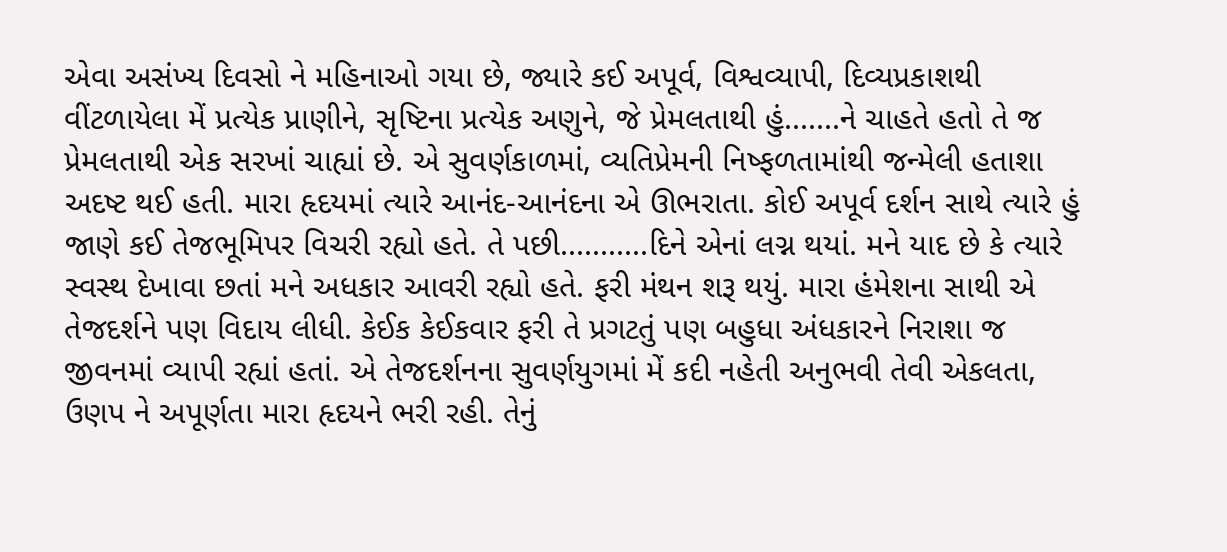એવા અસંખ્ય દિવસો ને મહિનાઓ ગયા છે, જ્યારે કઈ અપૂર્વ, વિશ્વવ્યાપી, દિવ્યપ્રકાશથી વીંટળાયેલા મેં પ્રત્યેક પ્રાણીને, સૃષ્ટિના પ્રત્યેક અણુને, જે પ્રેમલતાથી હું.......ને ચાહતે હતો તે જ પ્રેમલતાથી એક સરખાં ચાહ્યાં છે. એ સુવર્ણકાળમાં, વ્યતિપ્રેમની નિષ્ફળતામાંથી જન્મેલી હતાશા અદષ્ટ થઈ હતી. મારા હૃદયમાં ત્યારે આનંદ-આનંદના એ ઊભરાતા. કોઈ અપૂર્વ દર્શન સાથે ત્યારે હું જાણે કઈ તેજભૂમિપર વિચરી રહ્યો હતે. તે પછી...........દિને એનાં લગ્ન થયાં. મને યાદ છે કે ત્યારે સ્વસ્થ દેખાવા છતાં મને અધકાર આવરી રહ્યો હતે. ફરી મંથન શરૂ થયું. મારા હંમેશના સાથી એ તેજદર્શને પણ વિદાય લીધી. કેઈક કેઈકવાર ફરી તે પ્રગટતું પણ બહુધા અંધકારને નિરાશા જ જીવનમાં વ્યાપી રહ્યાં હતાં. એ તેજદર્શનના સુવર્ણયુગમાં મેં કદી નહેતી અનુભવી તેવી એકલતા, ઉણપ ને અપૂર્ણતા મારા હૃદયને ભરી રહી. તેનું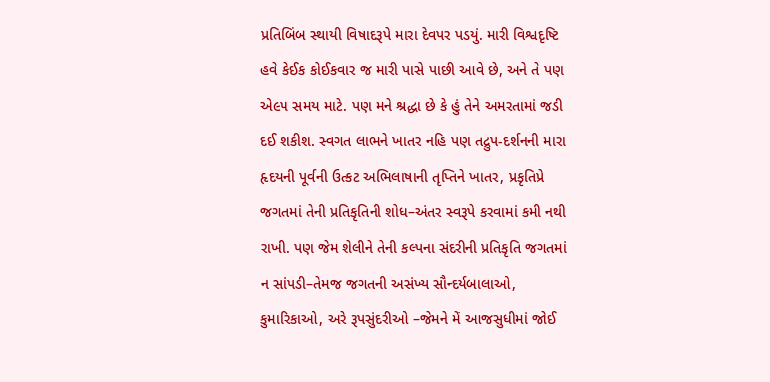પ્રતિબિંબ સ્થાયી વિષાદરૂપે મારા દેવપર પડયું. મારી વિશ્વદૃષ્ટિ હવે કેઈક કોઈકવાર જ મારી પાસે પાછી આવે છે, અને તે પણ એ૯૫ સમય માટે. પણ મને શ્રદ્ધા છે કે હું તેને અમરતામાં જડી દઈ શકીશ. સ્વગત લાભને ખાતર નહિ પણ તદ્રુપ-દર્શનની મારા હૃદયની પૂર્વની ઉત્કટ અભિલાષાની તૃપ્તિને ખાતર, પ્રકૃતિપ્રે જગતમાં તેની પ્રતિકૃતિની શોધ–અંતર સ્વરૂપે કરવામાં કમી નથી રાખી. પણ જેમ શેલીને તેની કલ્પના સંદરીની પ્રતિકૃતિ જગતમાં ન સાંપડી–તેમજ જગતની અસંખ્ય સૌન્દર્યબાલાઓ, કુમારિકાઓ, અરે રૂપસુંદરીઓ –જેમને મેં આજસુધીમાં જોઈ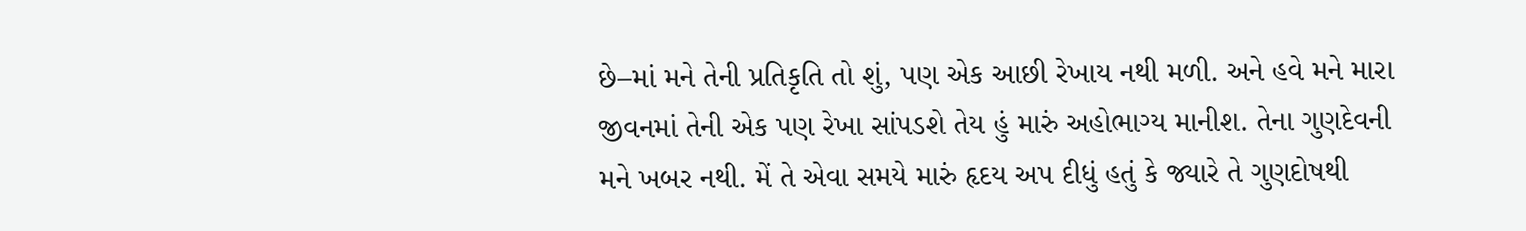છે–માં મને તેની પ્રતિકૃતિ તો શું, પણ એક આછી રેખાય નથી મળી. અને હવે મને મારા જીવનમાં તેની એક પણ રેખા સાંપડશે તેય હું મારું અહોભાગ્ય માનીશ. તેના ગુણદેવની મને ખબર નથી. મેં તે એવા સમયે મારું હૃદય અપ દીધું હતું કે જ્યારે તે ગુણદોષથી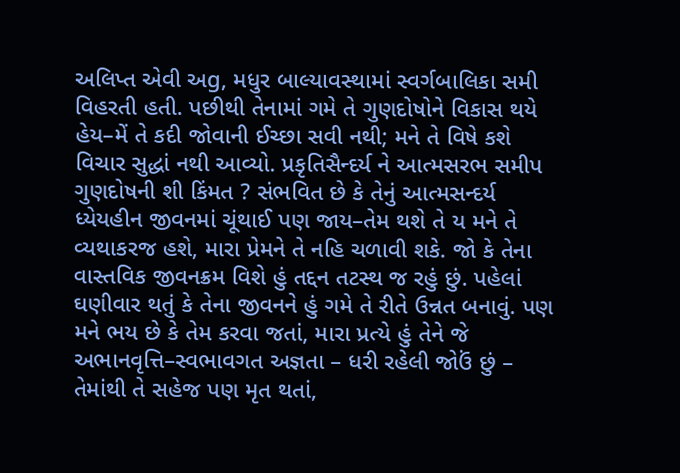અલિપ્ત એવી અg, મધુર બાલ્યાવસ્થામાં સ્વર્ગબાલિકા સમી વિહરતી હતી. પછીથી તેનામાં ગમે તે ગુણદોષોને વિકાસ થયે હેય–મેં તે કદી જોવાની ઈચ્છા સવી નથી; મને તે વિષે કશે વિચાર સુદ્ધાં નથી આવ્યો. પ્રકૃતિસૈન્દર્ય ને આત્મસરભ સમીપ ગુણદોષની શી કિંમત ? સંભવિત છે કે તેનું આત્મસન્દર્ય ધ્યેયહીન જીવનમાં ચૂંથાઈ પણ જાય–તેમ થશે તે ય મને તે વ્યથાકરજ હશે, મારા પ્રેમને તે નહિ ચળાવી શકે. જો કે તેના વાસ્તવિક જીવનક્રમ વિશે હું તદ્દન તટસ્થ જ રહું છું. પહેલાં ઘણીવાર થતું કે તેના જીવનને હું ગમે તે રીતે ઉન્નત બનાવું. પણ મને ભય છે કે તેમ કરવા જતાં, મારા પ્રત્યે હું તેને જે અભાનવૃત્તિ–સ્વભાવગત અજ્ઞતા – ધરી રહેલી જોઉં છું – તેમાંથી તે સહેજ પણ મૃત થતાં,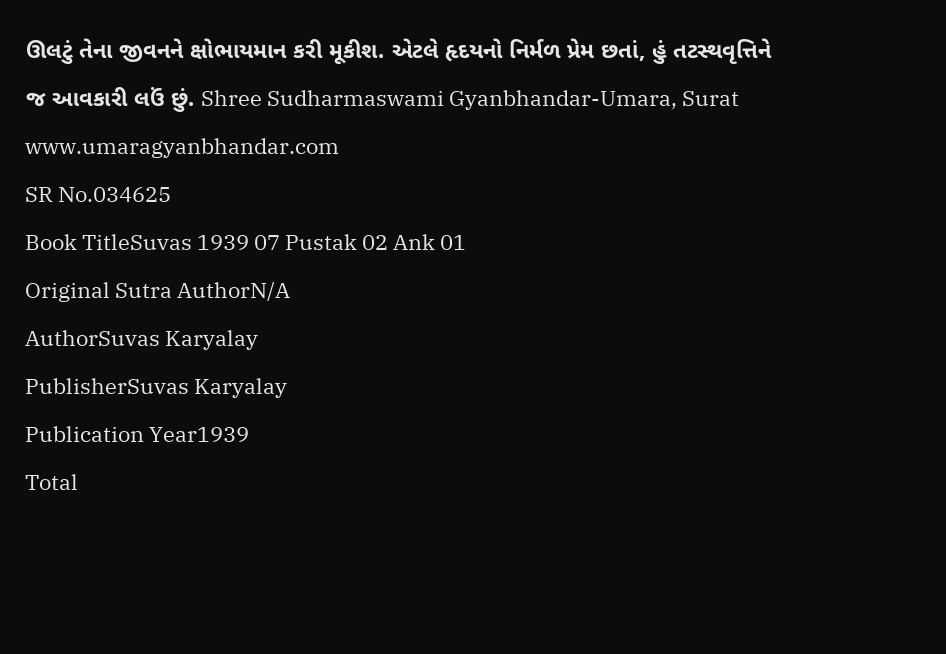ઊલટું તેના જીવનને ક્ષોભાયમાન કરી મૂકીશ. એટલે હૃદયનો નિર્મળ પ્રેમ છતાં, હું તટસ્થવૃત્તિને જ આવકારી લઉં છું. Shree Sudharmaswami Gyanbhandar-Umara, Surat www.umaragyanbhandar.com
SR No.034625
Book TitleSuvas 1939 07 Pustak 02 Ank 01
Original Sutra AuthorN/A
AuthorSuvas Karyalay
PublisherSuvas Karyalay
Publication Year1939
Total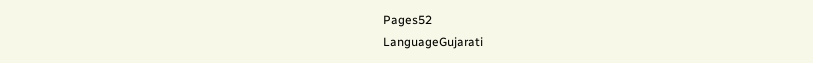Pages52
LanguageGujarati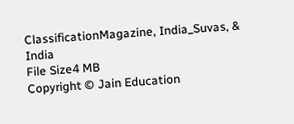ClassificationMagazine, India_Suvas, & India
File Size4 MB
Copyright © Jain Education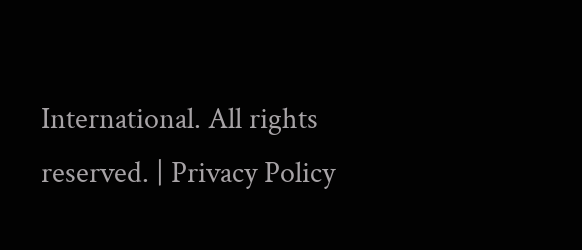International. All rights reserved. | Privacy Policy